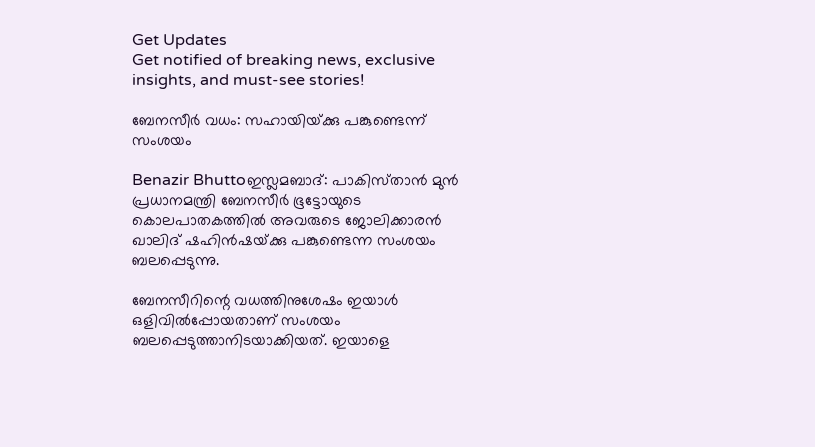Get Updates
Get notified of breaking news, exclusive insights, and must-see stories!

ബേനസീര്‍ വധം: സഹായിയ്‌ക്കു പങ്കുണ്ടെന്ന്‌ സംശയം

Benazir Bhuttoഇസ്ലമബാദ്‌: പാകിസ്‌താന്‍ മുന്‍ പ്രധാനമന്ത്രി ബേനസീര്‍ ഭൂട്ടോയുടെ കൊലപാതകത്തില്‍ അവരുടെ ജോലിക്കാരന്‍ ഖാലിദ്‌ ഷഹിന്‍ഷയ്‌ക്കു പങ്കുണ്ടെന്ന സംശയം ബലപ്പെടുന്നു.

ബേനസീറിന്റെ വധത്തിനുശേഷം ഇയാള്‍ ഒളിവില്‍പ്പോയതാണ്‌ സംശയം ബലപ്പെടുത്താനിടയാക്കിയത്‌. ഇയാളെ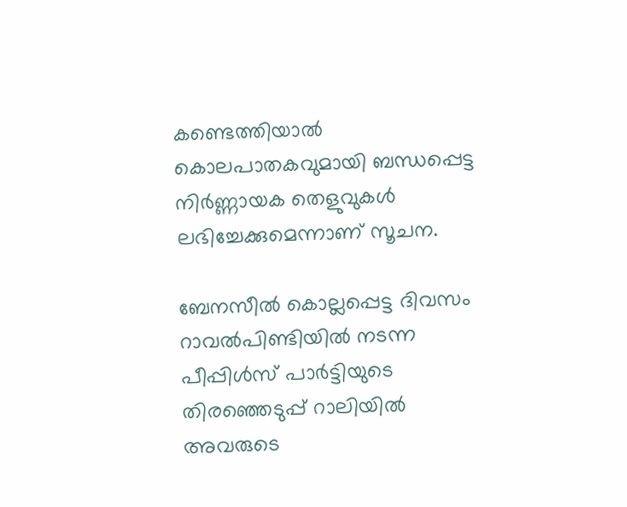കണ്ടെത്തിയാല്‍ കൊലപാതകവുമായി ബന്ധപ്പെട്ട നിര്‍ണ്ണായക തെളുവുകള്‍ ലഭിച്ചേക്കുമെന്നാണ്‌ സൂചന.

ബേനസീല്‍ കൊല്ലപ്പെട്ട ദിവസം റാവല്‍പിണ്ടിയില്‍ നടന്ന പീപ്പിള്‍സ്‌ പാര്‍ട്ടിയുടെ തിരഞ്ഞെടുപ്പ്‌ റാലിയില്‍ അവരുടെ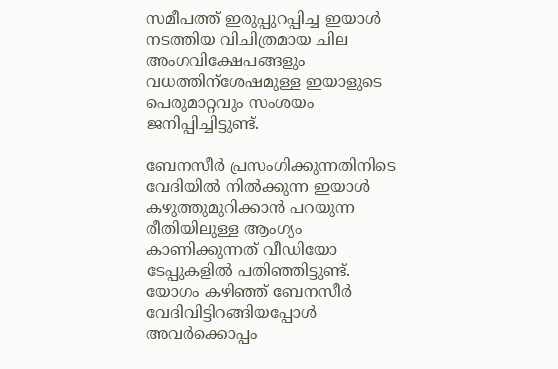സമീപത്ത്‌ ഇരുപ്പുറപ്പിച്ച ഇയാള്‍ നടത്തിയ വിചിത്രമായ ചില അംഗവിക്ഷേപങ്ങളും വധത്തിന്‌ശേഷമുള്ള ഇയാളുടെ പെരുമാറ്റവും സംശയം ജനിപ്പിച്ചിട്ടുണ്ട്‌.

ബേനസീര്‍ പ്രസംഗിക്കുന്നതിനിടെ വേദിയില്‍ നില്‍ക്കുന്ന ഇയാള്‍ കഴുത്തുമുറിക്കാന്‍ പറയുന്ന രീതിയിലുള്ള ആംഗ്യം കാണിക്കുന്നത്‌ വീഡിയോ ടേപ്പുകളില്‍ പതിഞ്ഞിട്ടുണ്ട്‌. യോഗം കഴിഞ്ഞ്‌ ബേനസീര്‍ വേദിവിട്ടിറങ്ങിയപ്പോള്‍ അവര്‍ക്കൊപ്പം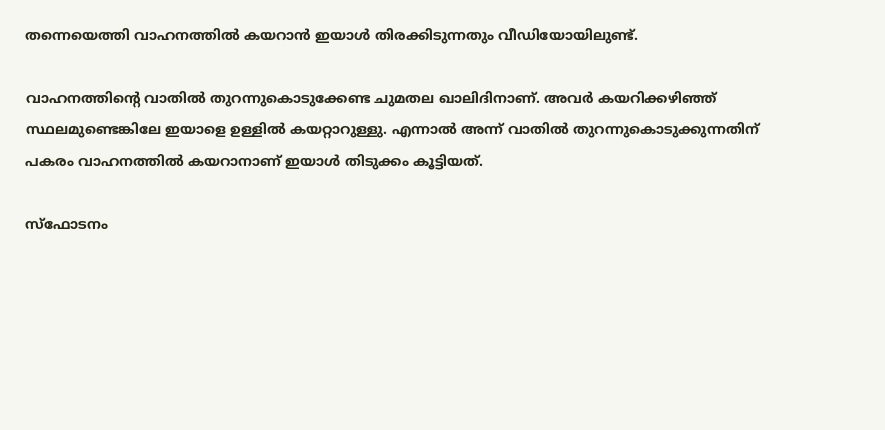തന്നെയെത്തി വാഹനത്തില്‍ കയറാന്‍ ഇയാള്‍ തിരക്കിടുന്നതും വീഡിയോയിലുണ്ട്‌.

വാഹനത്തിന്റെ വാതില്‍ തുറന്നുകൊടുക്കേണ്ട ചുമതല ഖാലിദിനാണ്‌. അവര്‍ കയറിക്കഴിഞ്ഞ്‌ സ്ഥലമുണ്ടെങ്കിലേ ഇയാളെ ഉള്ളില്‍ കയറ്റാറുള്ളു. എന്നാല്‍ അന്ന്‌ വാതില്‍ തുറന്നുകൊടുക്കുന്നതിന്‌ പകരം വാഹനത്തില്‍ കയറാനാണ്‌ ഇയാള്‍ തിടുക്കം കൂട്ടിയത്‌.

സ്‌ഫോടനം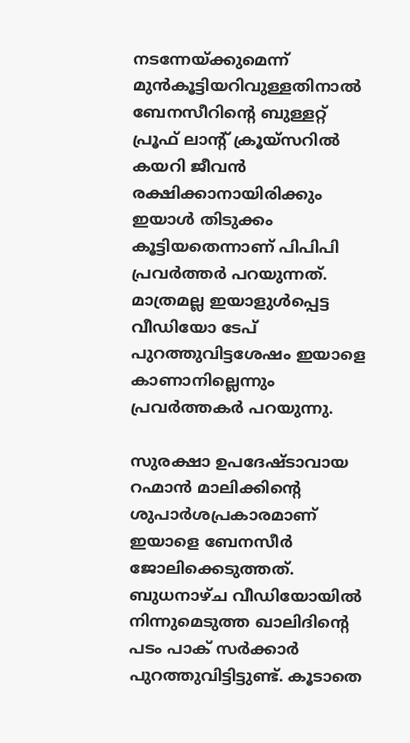നടന്നേയ്‌ക്കുമെന്ന്‌ മുന്‍കൂട്ടിയറിവുള്ളതിനാല്‍ ബേനസീറിന്റെ ബുള്ളറ്റ്‌ പ്രൂഫ്‌ ലാന്റ്‌ ക്രൂയ്‌സറില്‍ കയറി ജീവന്‍ രക്ഷിക്കാനായിരിക്കും ഇയാള്‍ തിടുക്കം കൂട്ടിയതെന്നാണ്‌ പിപിപി പ്രവര്‍ത്തര്‍ പറയുന്നത്‌. മാത്രമല്ല ഇയാളുള്‍പ്പെട്ട വീഡിയോ ടേപ്‌ പുറത്തുവിട്ടശേഷം ഇയാളെ കാണാനില്ലെന്നും പ്രവര്‍ത്തകര്‍ പറയുന്നു.

സുരക്ഷാ ഉപദേഷ്ടാവായ റഹ്മാന്‍ മാലിക്കിന്റെ ശുപാര്‍ശപ്രകാരമാണ്‌ ഇയാളെ ബേനസീര്‍ ജോലിക്കെടുത്തത്‌. ബുധനാഴ്‌ച വീഡിയോയില്‍ നിന്നുമെടുത്ത ഖാലിദിന്റെ പടം പാക്‌ സര്‍ക്കാര്‍ പുറത്തുവിട്ടിട്ടുണ്ട്‌. കൂടാതെ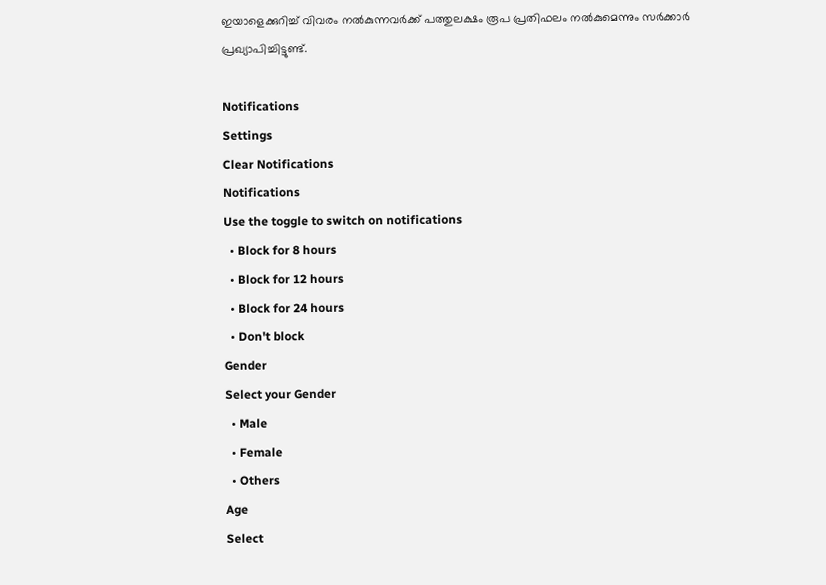ഇയാളെക്കുറിച്ച്‌ വിവരം നല്‍കുന്നവര്‍ക്ക്‌ പത്തുലക്ഷം രൂപ പ്രതിഫലം നല്‍കുമെന്നും സര്‍ക്കാര്‍ പ്രഖ്യാപിച്ചിട്ടുണ്ട്‌.

Notifications
Settings
Clear Notifications
Notifications
Use the toggle to switch on notifications
  • Block for 8 hours
  • Block for 12 hours
  • Block for 24 hours
  • Don't block
Gender
Select your Gender
  • Male
  • Female
  • Others
Age
Select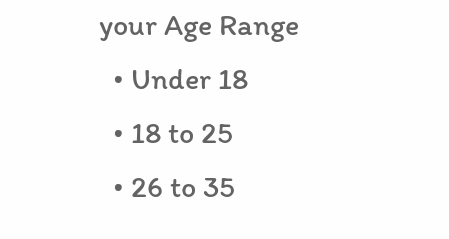your Age Range
  • Under 18
  • 18 to 25
  • 26 to 35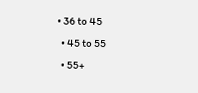• 36 to 45
  • 45 to 55
  • 55+